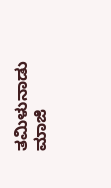ತಮಿಳುನಾಡು ಮಾಜಿ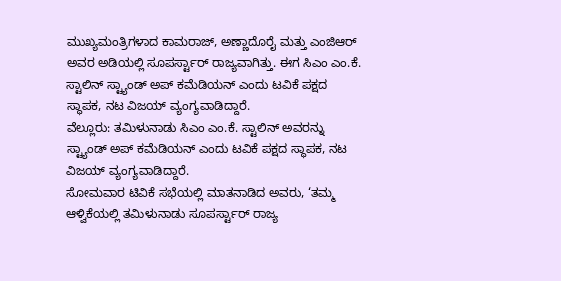ಮುಖ್ಯಮಂತ್ರಿಗಳಾದ ಕಾಮರಾಜ್, ಅಣ್ಣಾದೊರೈ ಮತ್ತು ಎಂಜಿಆರ್ ಅವರ ಅಡಿಯಲ್ಲಿ ಸೂಪರ್ಸ್ಟಾರ್ ರಾಜ್ಯವಾಗಿತ್ತು. ಈಗ ಸಿಎಂ ಎಂ.ಕೆ. ಸ್ಟಾಲಿನ್ ಸ್ಟ್ಯಾಂಡ್ ಅಪ್ ಕಮೆಡಿಯನ್ ಎಂದು ಟವಿಕೆ ಪಕ್ಷದ ಸ್ಥಾಪಕ, ನಟ ವಿಜಯ್ ವ್ಯಂಗ್ಯವಾಡಿದ್ದಾರೆ.
ವೆಲ್ಲೂರು: ತಮಿಳುನಾಡು ಸಿಎಂ ಎಂ.ಕೆ. ಸ್ಟಾಲಿನ್ ಅವರನ್ನು ಸ್ಟ್ಯಾಂಡ್ ಅಪ್ ಕಮೆಡಿಯನ್ ಎಂದು ಟವಿಕೆ ಪಕ್ಷದ ಸ್ಥಾಪಕ, ನಟ ವಿಜಯ್ ವ್ಯಂಗ್ಯವಾಡಿದ್ದಾರೆ.
ಸೋಮವಾರ ಟಿವಿಕೆ ಸಭೆಯಲ್ಲಿ ಮಾತನಾಡಿದ ಅವರು, ‘ತಮ್ಮ ಆಳ್ವಿಕೆಯಲ್ಲಿ ತಮಿಳುನಾಡು ಸೂಪರ್ಸ್ಟಾರ್ ರಾಜ್ಯ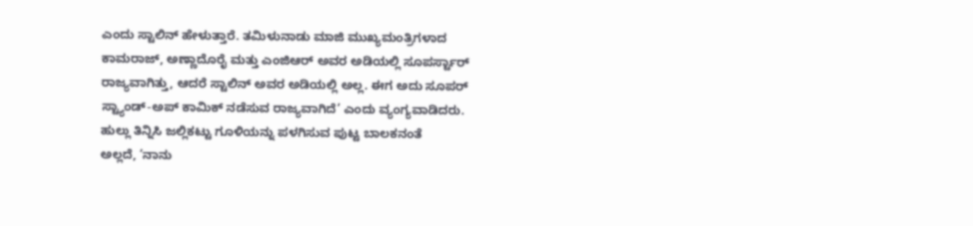ಎಂದು ಸ್ಟಾಲಿನ್ ಹೇಳುತ್ತಾರೆ. ತಮಿಳುನಾಡು ಮಾಜಿ ಮುಖ್ಯಮಂತ್ರಿಗಳಾದ ಕಾಮರಾಜ್, ಅಣ್ಣಾದೊರೈ ಮತ್ತು ಎಂಜಿಆರ್ ಅವರ ಅಡಿಯಲ್ಲಿ ಸೂಪರ್ಸ್ಟಾರ್ ರಾಜ್ಯವಾಗಿತ್ತು, ಆದರೆ ಸ್ಟಾಲಿನ್ ಅವರ ಅಡಿಯಲ್ಲಿ ಅಲ್ಲ. ಈಗ ಅದು ಸೂಪರ್ ಸ್ಟ್ಯಾಂಡ್-ಅಪ್ ಕಾಮಿಕ್ ನಡೆಸುವ ರಾಜ್ಯವಾಗಿದೆ’ ಎಂದು ವ್ಯಂಗ್ಯವಾಡಿದರು.
ಹುಲ್ಲು ತಿನ್ನಿಸಿ ಜಲ್ಲಿಕಟ್ಟು ಗೂಳಿಯನ್ನು ಪಳಗಿಸುವ ಪುಟ್ಟ ಬಾಲಕನಂತೆ
ಅಲ್ಲದೆ, ‘ನಾನು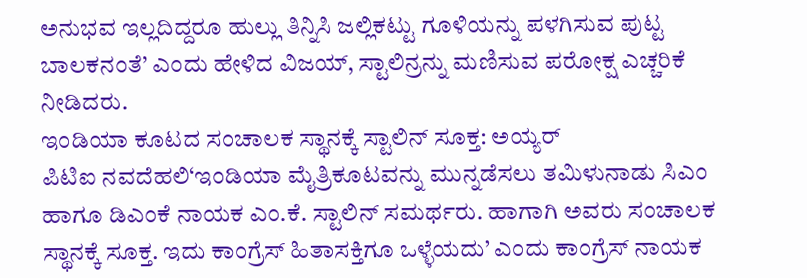ಅನುಭವ ಇಲ್ಲದಿದ್ದರೂ ಹುಲ್ಲು ತಿನ್ನಿಸಿ ಜಲ್ಲಿಕಟ್ಟು ಗೂಳಿಯನ್ನು ಪಳಗಿಸುವ ಪುಟ್ಟ ಬಾಲಕನಂತೆ’ ಎಂದು ಹೇಳಿದ ವಿಜಯ್, ಸ್ಟಾಲಿನ್ರನ್ನು ಮಣಿಸುವ ಪರೋಕ್ಷ ಎಚ್ಚರಿಕೆ ನೀಡಿದರು.
ಇಂಡಿಯಾ ಕೂಟದ ಸಂಚಾಲಕ ಸ್ಥಾನಕ್ಕೆ ಸ್ಟಾಲಿನ್ ಸೂಕ್ತ: ಅಯ್ಯರ್
ಪಿಟಿಐ ನವದೆಹಲಿ‘ಇಂಡಿಯಾ ಮೈತ್ರಿಕೂಟವನ್ನು ಮುನ್ನಡೆಸಲು ತಮಿಳುನಾಡು ಸಿಎಂ ಹಾಗೂ ಡಿಎಂಕೆ ನಾಯಕ ಎಂ.ಕೆ. ಸ್ಟಾಲಿನ್ ಸಮರ್ಥರು. ಹಾಗಾಗಿ ಅವರು ಸಂಚಾಲಕ ಸ್ಥಾನಕ್ಕೆ ಸೂಕ್ತ. ಇದು ಕಾಂಗ್ರೆಸ್ ಹಿತಾಸಕ್ತಿಗೂ ಒಳ್ಳೆಯದು’ ಎಂದು ಕಾಂಗ್ರೆಸ್ ನಾಯಕ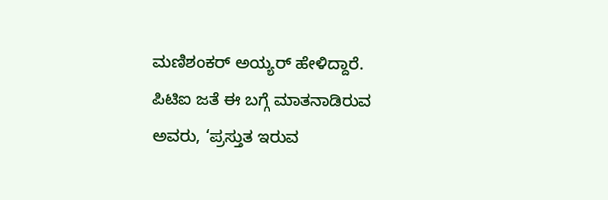ಮಣಿಶಂಕರ್ ಅಯ್ಯರ್ ಹೇಳಿದ್ದಾರೆ.
ಪಿಟಿಐ ಜತೆ ಈ ಬಗ್ಗೆ ಮಾತನಾಡಿರುವ ಅವರು, ‘ಪ್ರಸ್ತುತ ಇರುವ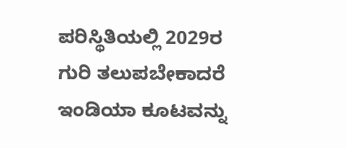ಪರಿಸ್ಥಿತಿಯಲ್ಲಿ 2029ರ ಗುರಿ ತಲುಪಬೇಕಾದರೆ ಇಂಡಿಯಾ ಕೂಟವನ್ನು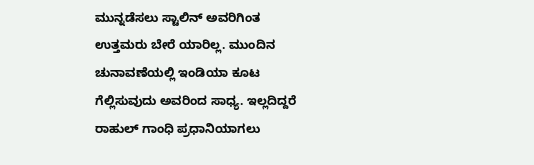ಮುನ್ನಡೆಸಲು ಸ್ಟಾಲಿನ್ ಅವರಿಗಿಂತ ಉತ್ತಮರು ಬೇರೆ ಯಾರಿಲ್ಲ. ಮುಂದಿನ ಚುನಾವಣೆಯಲ್ಲಿ ಇಂಡಿಯಾ ಕೂಟ ಗೆಲ್ಲಿಸುವುದು ಅವರಿಂದ ಸಾಧ್ಯ. ಇಲ್ಲದಿದ್ದರೆ ರಾಹುಲ್ ಗಾಂಧಿ ಪ್ರಧಾನಿಯಾಗಲು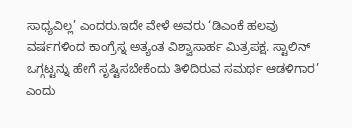ಸಾಧ್ಯವಿಲ್ಲ’ ಎಂದರು.ಇದೇ ವೇಳೆ ಅವರು ‘ಡಿಎಂಕೆ ಹಲವು ವರ್ಷಗಳಿಂದ ಕಾಂಗ್ರೆಸ್ನ ಅತ್ಯಂತ ವಿಶ್ವಾಸಾರ್ಹ ಮಿತ್ರಪಕ್ಷ. ಸ್ಟಾಲಿನ್ ಒಗ್ಗಟ್ಟನ್ನು ಹೇಗೆ ಸೃಷ್ಟಿಸಬೇಕೆಂದು ತಿಳಿದಿರುವ ಸಮರ್ಥ ಆಡಳಿಗಾರ’ ಎಂದು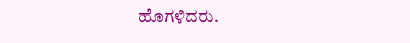ಹೊಗಳಿದರು.